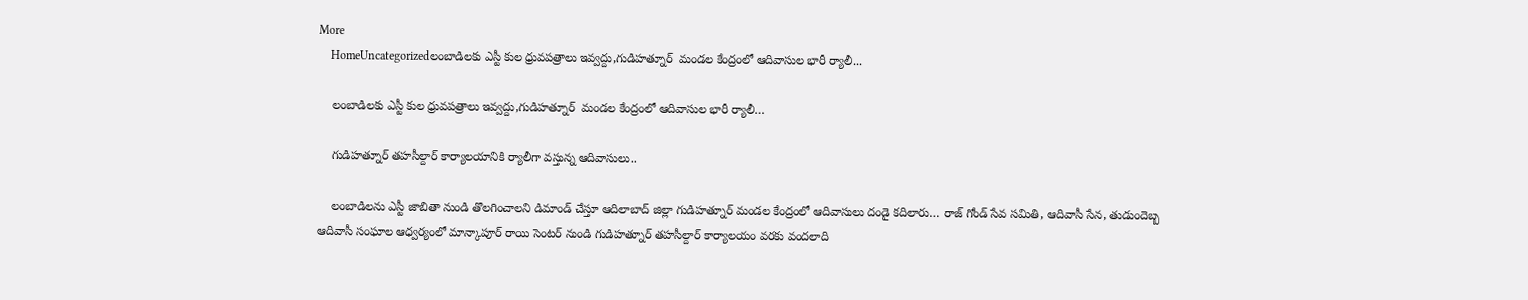More
    HomeUncategorizedలంబాడిలకు ఎస్టీ కుల ధ్రువపత్రాలు ఇవ్వద్దు,గుడిహత్నూర్  మండల కేంద్రంలో ఆదివాసుల భారీ ర్యాలీ...

    లంబాడిలకు ఎస్టీ కుల ధ్రువపత్రాలు ఇవ్వద్దు,గుడిహత్నూర్  మండల కేంద్రంలో ఆదివాసుల భారీ ర్యాలీ…

    గుడిహత్నూర్ తహసీల్దార్ కార్యాలయానికి ర్యాలీగా వస్తున్న ఆదివాసులు..

    లంబాడిలను ఎస్టీ జాబితా నుండి తొలగించాలని డిమాండ్ చేస్తూ ఆదిలాబాద్ జిల్లా గుడిహత్నూర్ మండల కేంద్రంలో ఆదివాసులు దండై కదిలారు… రాజ్ గోండ్ సేవ సమితి, ఆదివాసీ సేన, తుడుందెబ్బ ఆదివాసీ సంఘాల ఆధ్వర్యంలో మాన్కాపూర్ రాయి సెంటర్ నుండి గుడిహత్నూర్ తహసీల్దార్ కార్యాలయం వరకు వందలాది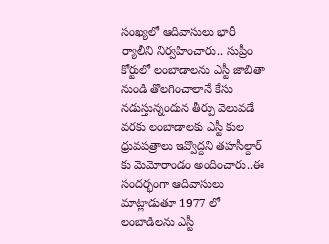సంఖ్యలో ఆదివాసులు భారీ ర్యాలీని నిర్వహించారు.. సుప్రీం కోర్టులో లంబాడాలను ఎస్టీ జాబితా నుండి తొలగించాలానే కేసు నడుస్తున్నందున తీర్పు వెలువడే వరకు లంబాడాలకు ఎస్టీ కుల ధ్రువపత్రాలు ఇవ్వొద్దని తహసీల్దార్ కు మెమోరాండం అందించారు..ఈ సందర్భంగా ఆదివాసులు మాట్లాడుతూ 1977 లో లంబాడిలను ఎస్టీ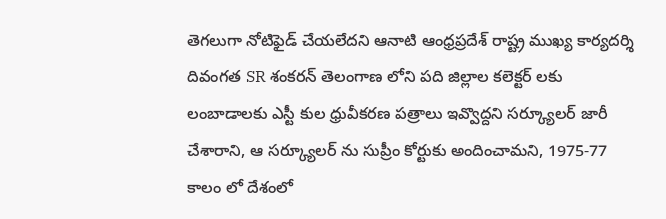తెగలుగా నోటిఫైడ్ చేయలేదని ఆనాటి ఆంధ్రప్రదేశ్ రాష్ట్ర ముఖ్య కార్యదర్శి దివంగత SR శంకరన్ తెలంగాణ లోని పది జిల్లాల కలెక్టర్ లకు లంబాడాలకు ఎస్టీ కుల ధ్రువీకరణ పత్రాలు ఇవ్వొద్దని సర్క్యూలర్ జారీ చేశారాని, ఆ సర్క్యూలర్ ను సుప్రీం కోర్టుకు అందించామని, 1975-77 కాలం లో దేశంలో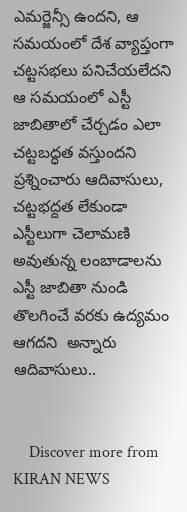ఎమర్జెన్సీ ఉందని, ఆ సమయంలో దేశ వ్యాప్తంగా చట్టసభలు పనిచేయలేదని ఆ సమయంలో ఎస్టీ జాబితాలో చేర్చడం ఎలా చట్టబద్ధత వస్తుందని ప్రశ్నించారు ఆదివాసులు, చట్టభద్దత లేకుండా ఎస్టీలుగా చెలామణి అవుతున్న లంబాడాలను ఎస్టీ జాబితా నుండి తొలగించే వరకు ఉద్యమం ఆగదని  అన్నారు ఆదివాసులు..


    Discover more from KIRAN NEWS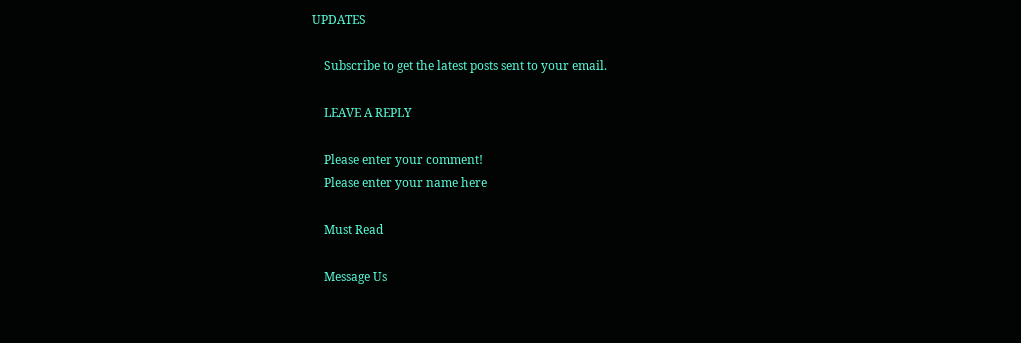UPDATES

    Subscribe to get the latest posts sent to your email.

    LEAVE A REPLY

    Please enter your comment!
    Please enter your name here

    Must Read

    Message Us